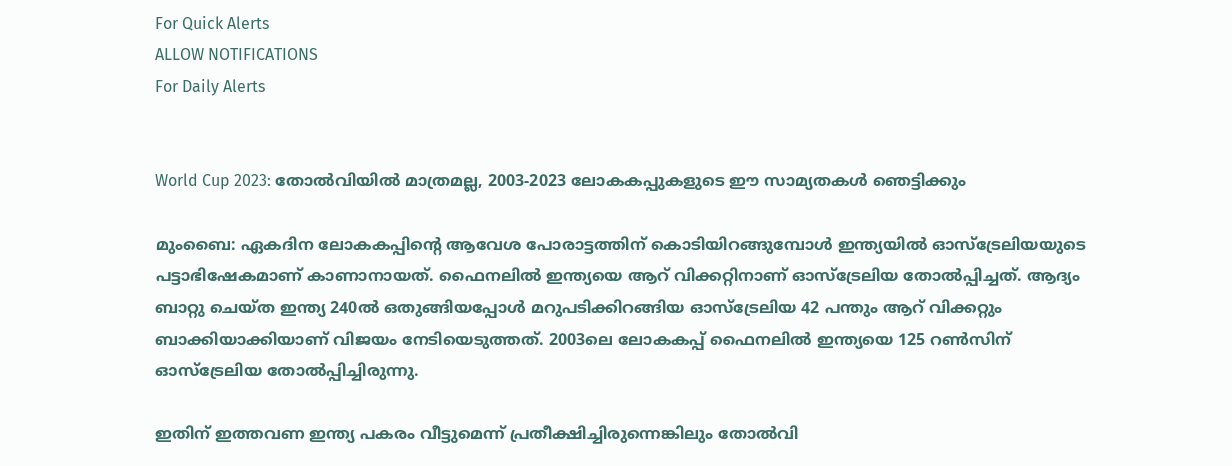For Quick Alerts
ALLOW NOTIFICATIONS
For Daily Alerts


World Cup 2023: തോല്‍വിയില്‍ മാത്രമല്ല, 2003-2023 ലോകകപ്പുകളുടെ ഈ സാമ്യതകള്‍ ഞെട്ടിക്കും

മുംബൈ: ഏകദിന ലോകകപ്പിന്റെ ആവേശ പോരാട്ടത്തിന് കൊടിയിറങ്ങുമ്പോള്‍ ഇന്ത്യയില്‍ ഓസ്‌ട്രേലിയയുടെ പട്ടാഭിഷേകമാണ് കാണാനായത്. ഫൈനലില്‍ ഇന്ത്യയെ ആറ് വിക്കറ്റിനാണ് ഓസ്‌ട്രേലിയ തോല്‍പ്പിച്ചത്. ആദ്യം ബാറ്റു ചെയ്ത ഇന്ത്യ 240ല്‍ ഒതുങ്ങിയപ്പോള്‍ മറുപടിക്കിറങ്ങിയ ഓസ്‌ട്രേലിയ 42 പന്തും ആറ് വിക്കറ്റും ബാക്കിയാക്കിയാണ് വിജയം നേടിയെടുത്തത്. 2003ലെ ലോകകപ്പ് ഫൈനലില്‍ ഇന്ത്യയെ 125 റണ്‍സിന് ഓസ്‌ട്രേലിയ തോല്‍പ്പിച്ചിരുന്നു.

ഇതിന് ഇത്തവണ ഇന്ത്യ പകരം വീട്ടുമെന്ന് പ്രതീക്ഷിച്ചിരുന്നെങ്കിലും തോല്‍വി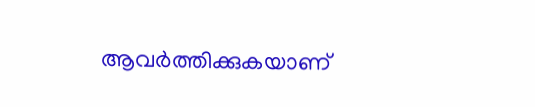ആവര്‍ത്തിക്കുകയാണ്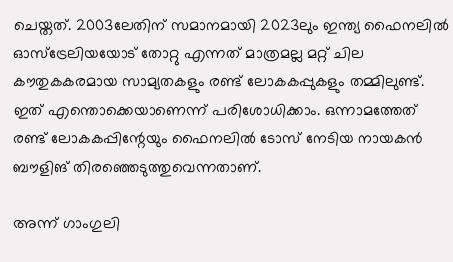ചെയ്തത്. 2003ലേതിന് സമാനമായി 2023ലും ഇന്ത്യ ഫൈനലില്‍ ഓസ്‌ട്രേലിയയോട് തോറ്റു എന്നത് മാത്രമല്ല മറ്റ് ചില കൗതുകകരമായ സാമ്യതകളും രണ്ട് ലോകകപ്പുകളും തമ്മിലുണ്ട്. ഇത് എന്തൊക്കെയാണെന്ന് പരിശോധിക്കാം. ഒന്നാമത്തേത് രണ്ട് ലോകകപ്പിന്റേയും ഫൈനലില്‍ ടോസ് നേടിയ നായകന്‍ ബൗളിങ് തിരഞ്ഞെടുത്തുവെന്നതാണ്.

അന്ന് ഗാംഗുലി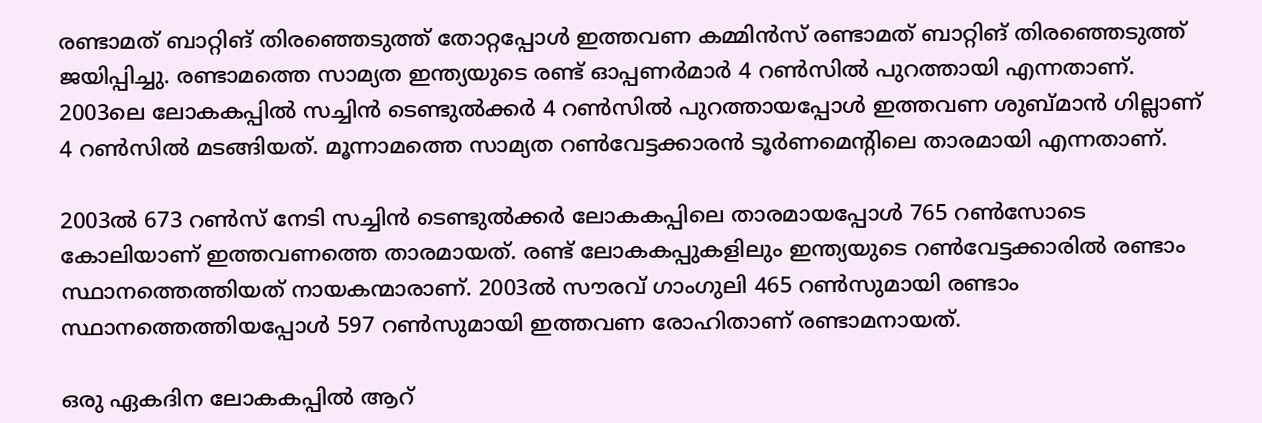രണ്ടാമത് ബാറ്റിങ് തിരഞ്ഞെടുത്ത് തോറ്റപ്പോള്‍ ഇത്തവണ കമ്മിന്‍സ് രണ്ടാമത് ബാറ്റിങ് തിരഞ്ഞെടുത്ത് ജയിപ്പിച്ചു. രണ്ടാമത്തെ സാമ്യത ഇന്ത്യയുടെ രണ്ട് ഓപ്പണര്‍മാര്‍ 4 റണ്‍സില്‍ പുറത്തായി എന്നതാണ്. 2003ലെ ലോകകപ്പില്‍ സച്ചിന്‍ ടെണ്ടുല്‍ക്കര്‍ 4 റണ്‍സില്‍ പുറത്തായപ്പോള്‍ ഇത്തവണ ശുബ്മാന്‍ ഗില്ലാണ് 4 റണ്‍സില്‍ മടങ്ങിയത്. മൂന്നാമത്തെ സാമ്യത റണ്‍വേട്ടക്കാരന്‍ ടൂര്‍ണമെന്റിലെ താരമായി എന്നതാണ്.

2003ല്‍ 673 റണ്‍സ് നേടി സച്ചിന്‍ ടെണ്ടുല്‍ക്കര്‍ ലോകകപ്പിലെ താരമായപ്പോള്‍ 765 റണ്‍സോടെ കോലിയാണ് ഇത്തവണത്തെ താരമായത്. രണ്ട് ലോകകപ്പുകളിലും ഇന്ത്യയുടെ റണ്‍വേട്ടക്കാരില്‍ രണ്ടാം സ്ഥാനത്തെത്തിയത് നായകന്മാരാണ്. 2003ല്‍ സൗരവ് ഗാംഗുലി 465 റണ്‍സുമായി രണ്ടാം സ്ഥാനത്തെത്തിയപ്പോള്‍ 597 റണ്‍സുമായി ഇത്തവണ രോഹിതാണ് രണ്ടാമനായത്.

ഒരു ഏകദിന ലോകകപ്പില്‍ ആറ്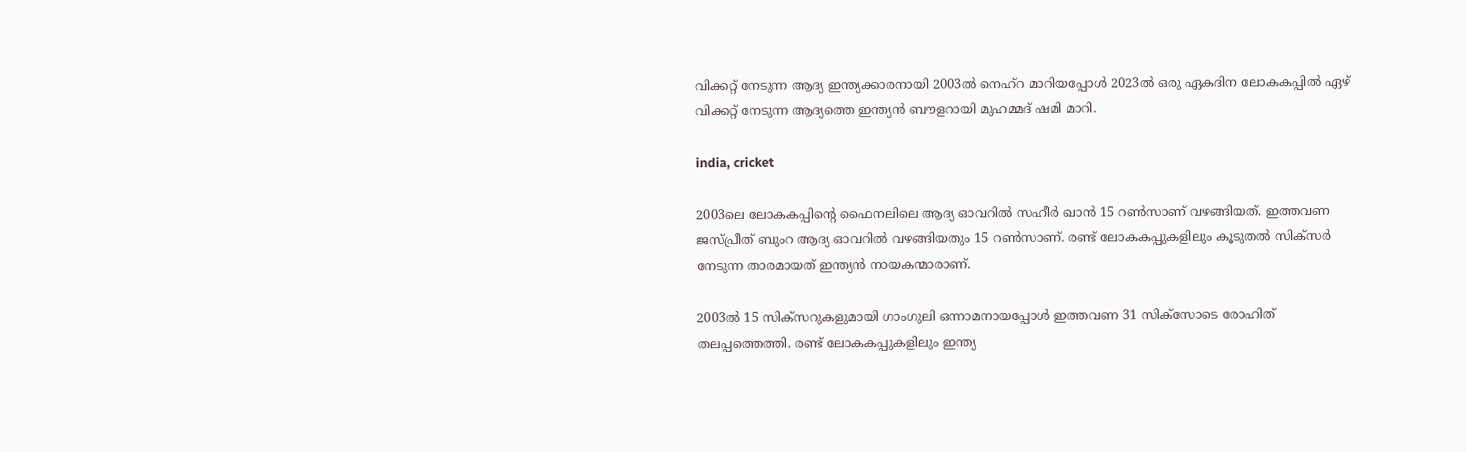വിക്കറ്റ് നേടുന്ന ആദ്യ ഇന്ത്യക്കാരനായി 2003ല്‍ നെഹ്‌റ മാറിയപ്പോള്‍ 2023ല്‍ ഒരു ഏകദിന ലോകകപ്പില്‍ ഏഴ് വിക്കറ്റ് നേടുന്ന ആദ്യത്തെ ഇന്ത്യന്‍ ബൗളറായി മുഹമ്മദ് ഷമി മാറി.

india, cricket

2003ലെ ലോകകപ്പിന്റെ ഫൈനലിലെ ആദ്യ ഓവറില്‍ സഹീര്‍ ഖാന്‍ 15 റണ്‍സാണ് വഴങ്ങിയത്. ഇത്തവണ ജസ്പ്രീത് ബുംറ ആദ്യ ഓവറില്‍ വഴങ്ങിയതും 15 റണ്‍സാണ്. രണ്ട് ലോകകപ്പുകളിലും കൂടുതല്‍ സിക്‌സര്‍ നേടുന്ന താരമായത് ഇന്ത്യന്‍ നായകന്മാരാണ്.

2003ല്‍ 15 സിക്‌സറുകളുമായി ഗാംഗുലി ഒന്നാമനായപ്പോള്‍ ഇത്തവണ 31 സിക്‌സോടെ രോഹിത് തലപ്പത്തെത്തി. രണ്ട് ലോകകപ്പുകളിലും ഇന്ത്യ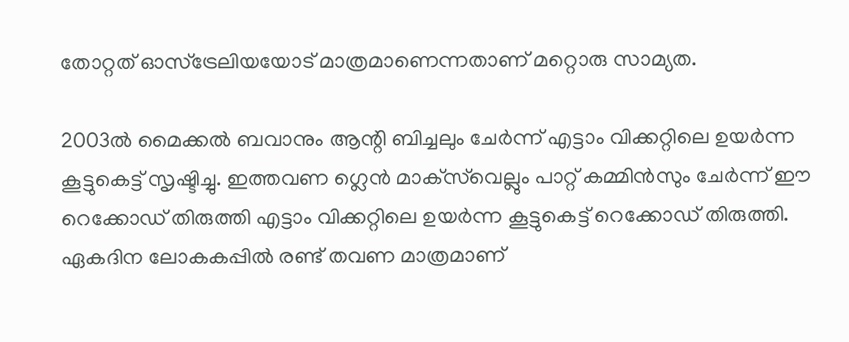തോറ്റത് ഓസ്‌ട്രേലിയയോട് മാത്രമാണെന്നതാണ് മറ്റൊരു സാമ്യത.

2003ല്‍ മൈക്കല്‍ ബവാനും ആന്റി ബിച്ചലും ചേര്‍ന്ന് എട്ടാം വിക്കറ്റിലെ ഉയര്‍ന്ന കൂട്ടുകെട്ട് സൃഷ്ടിച്ചു. ഇത്തവണ ഗ്ലെന്‍ മാക്‌സ്‌വെല്ലും പാറ്റ് കമ്മിന്‍സും ചേര്‍ന്ന് ഈ റെക്കോഡ് തിരുത്തി എട്ടാം വിക്കറ്റിലെ ഉയര്‍ന്ന കൂട്ടുകെട്ട് റെക്കോഡ് തിരുത്തി. ഏകദിന ലോകകപ്പില്‍ രണ്ട് തവണ മാത്രമാണ്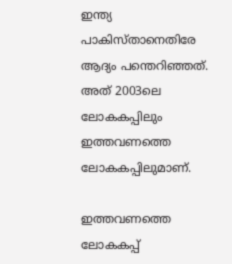ഇന്ത്യ പാകിസ്താനെതിരേ ആദ്യം പന്തെറിഞ്ഞത്. അത് 2003ലെ ലോകകപ്പിലും ഇത്തവണത്തെ ലോകകപ്പിലുമാണ്.

ഇത്തവണത്തെ ലോകകപ്പ്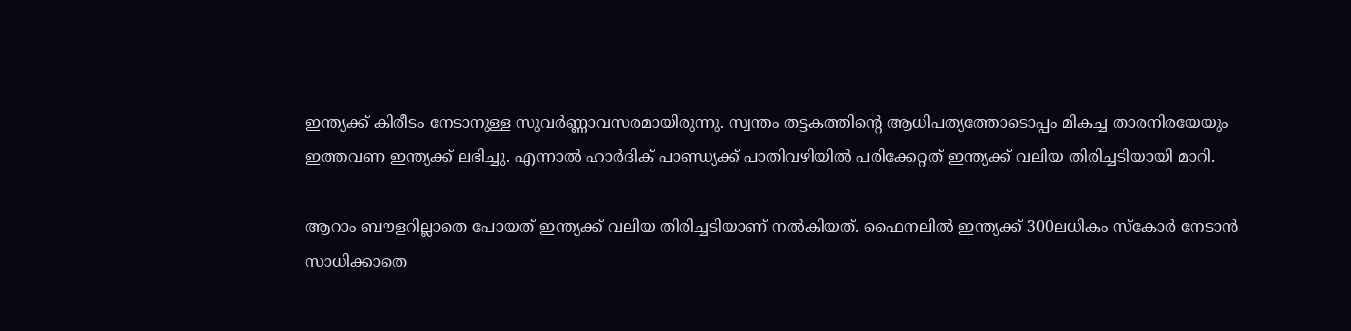ഇന്ത്യക്ക് കിരീടം നേടാനുള്ള സുവര്‍ണ്ണാവസരമായിരുന്നു. സ്വന്തം തട്ടകത്തിന്റെ ആധിപത്യത്തോടൊപ്പം മികച്ച താരനിരയേയും ഇത്തവണ ഇന്ത്യക്ക് ലഭിച്ചു. എന്നാല്‍ ഹാര്‍ദിക് പാണ്ഡ്യക്ക് പാതിവഴിയില്‍ പരിക്കേറ്റത് ഇന്ത്യക്ക് വലിയ തിരിച്ചടിയായി മാറി.

ആറാം ബൗളറില്ലാതെ പോയത് ഇന്ത്യക്ക് വലിയ തിരിച്ചടിയാണ് നല്‍കിയത്. ഫൈനലില്‍ ഇന്ത്യക്ക് 300ലധികം സ്‌കോര്‍ നേടാന്‍ സാധിക്കാതെ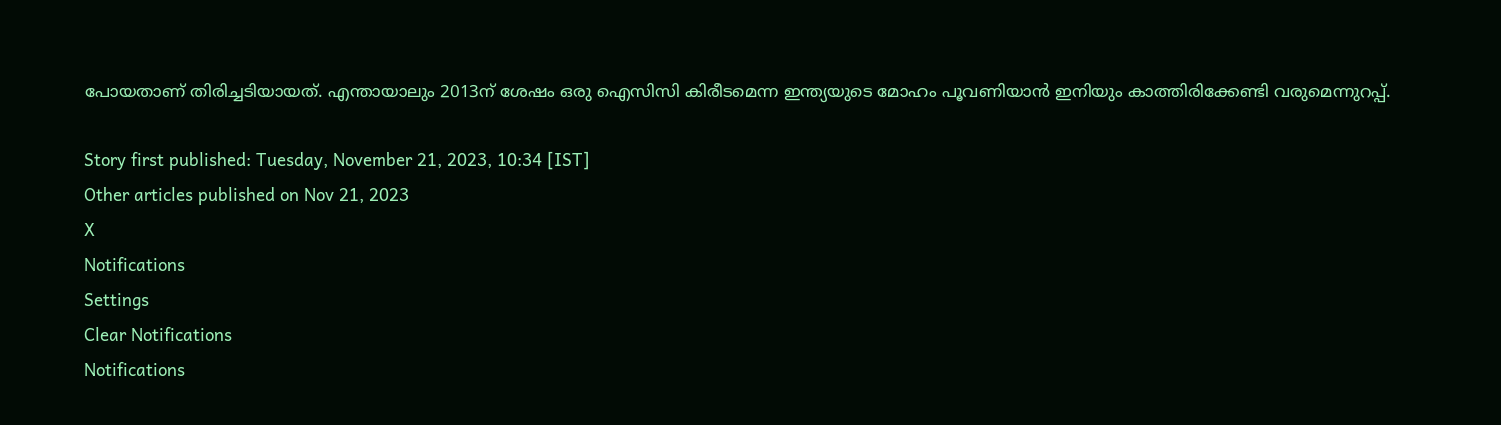പോയതാണ് തിരിച്ചടിയായത്. എന്തായാലും 2013ന് ശേഷം ഒരു ഐസിസി കിരീടമെന്ന ഇന്ത്യയുടെ മോഹം പൂവണിയാന്‍ ഇനിയും കാത്തിരിക്കേണ്ടി വരുമെന്നുറപ്പ്.

Story first published: Tuesday, November 21, 2023, 10:34 [IST]
Other articles published on Nov 21, 2023
X
Notifications
Settings
Clear Notifications
Notifications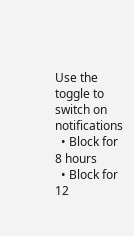Use the toggle to switch on notifications
  • Block for 8 hours
  • Block for 12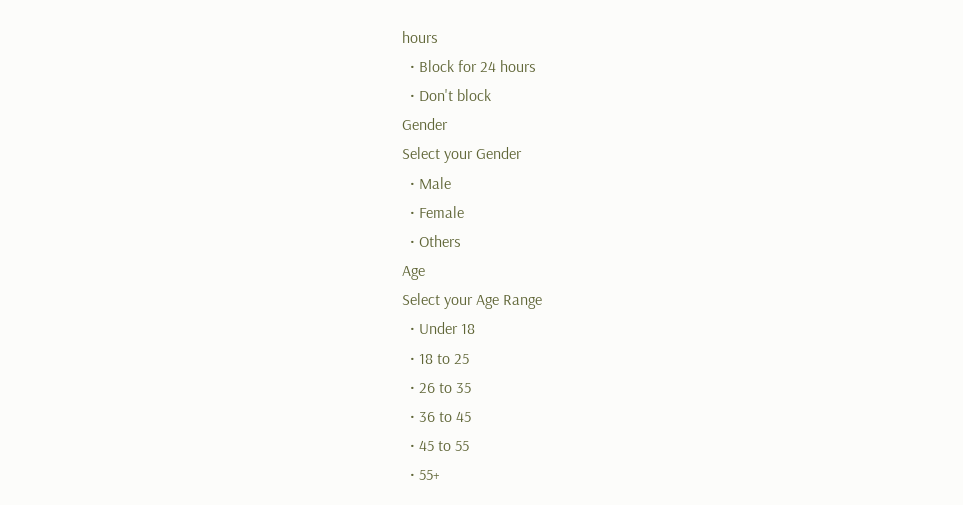hours
  • Block for 24 hours
  • Don't block
Gender
Select your Gender
  • Male
  • Female
  • Others
Age
Select your Age Range
  • Under 18
  • 18 to 25
  • 26 to 35
  • 36 to 45
  • 45 to 55
  • 55+